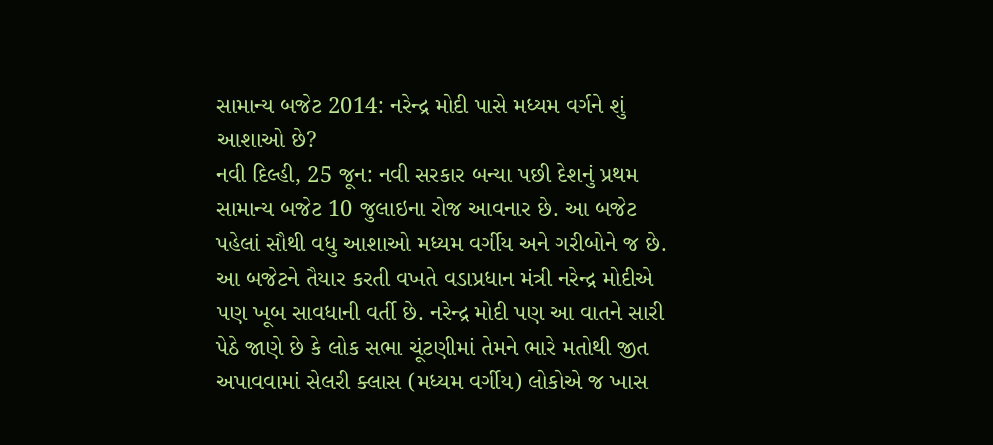સામાન્ય બજેટ 2014: નરેન્દ્ર મોદી પાસે મધ્યમ વર્ગને શું આશાઓ છે?
નવી દિલ્હી, 25 જૂન: નવી સરકાર બન્યા પછી દેશનું પ્રથમ સામાન્ય બજેટ 10 જુલાઇના રોજ આવનાર છે. આ બજેટ પહેલાં સૌથી વધુ આશાઓ મધ્યમ વર્ગીય અને ગરીબોને જ છે. આ બજેટને તૈયાર કરતી વખતે વડાપ્રધાન મંત્રી નરેન્દ્ર મોદીએ પણ ખૂબ સાવધાની વર્તી છે. નરેન્દ્ર મોદી પણ આ વાતને સારી પેઠે જાણે છે કે લોક સભા ચૂંટણીમાં તેમને ભારે મતોથી જીત અપાવવામાં સેલરી ક્લાસ (મધ્યમ વર્ગીય) લોકોએ જ ખાસ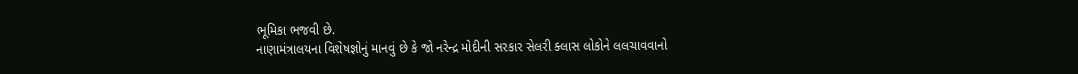ભૂમિકા ભજવી છે.
નાણામંત્રાલયના વિશેષજ્ઞોનું માનવું છે કે જો નરેન્દ્ર મોદીની સરકાર સેલરી ક્લાસ લોકોને લલચાવવાનો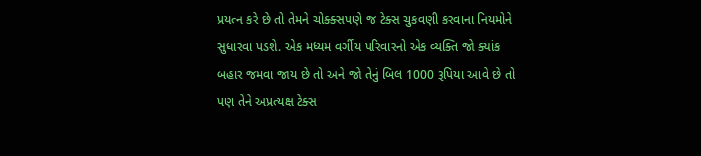પ્રયત્ન કરે છે તો તેમને ચોક્ક્સપણે જ ટેક્સ ચુકવણી કરવાના નિયમોને સુધારવા પડશે. એક મધ્યમ વર્ગીય પરિવારનો એક વ્યક્તિ જો ક્યાંક બહાર જમવા જાય છે તો અને જો તેનું બિલ 1000 રૂપિયા આવે છે તો પણ તેને અપ્રત્યક્ષ ટેક્સ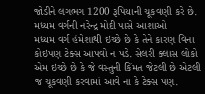જોડીને લગભગ 1200 રૂપિયાની ચૂકવણી કરે છે.
મધ્યમ વર્ગની નરેન્દ્ર મોદી પાસે આશાઓ
મધ્યમ વર્ગ હંમેશાથી ઇચ્છે છે કે તેને કારણ વિના કોઇપણ ટેક્સ આપવો ન પડે. સેલરી ક્લાસ લોકો એમ ઇચ્છે છે કે જે વસ્તુની કિંમત જેટલી છે એટલી જ ચૂકવણી કરવામાં આવે ના કે ટેક્સ પણ.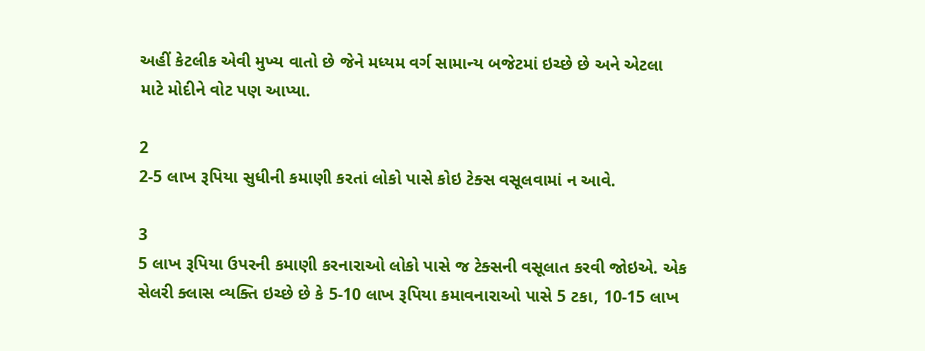અહીં કેટલીક એવી મુખ્ય વાતો છે જેને મધ્યમ વર્ગ સામાન્ય બજેટમાં ઇચ્છે છે અને એટલા માટે મોદીને વોટ પણ આપ્યા.

2
2-5 લાખ રૂપિયા સુધીની કમાણી કરતાં લોકો પાસે કોઇ ટેક્સ વસૂલવામાં ન આવે.

3
5 લાખ રૂપિયા ઉપરની કમાણી કરનારાઓ લોકો પાસે જ ટેક્સની વસૂલાત કરવી જોઇએ. એક સેલરી ક્લાસ વ્યક્તિ ઇચ્છે છે કે 5-10 લાખ રૂપિયા કમાવનારાઓ પાસે 5 ટકા, 10-15 લાખ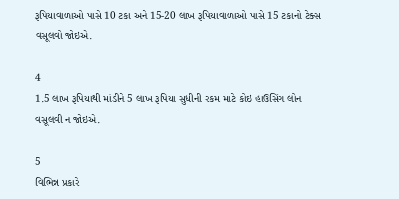રૂપિયાવાળાઓ પાસે 10 ટકા અને 15-20 લાખ રૂપિયાવાળાઓ પાસે 15 ટકાનો ટેક્સ વસૂલવો જોઇએ.

4
1.5 લાખ રૂપિયાથી માંડીને 5 લાખ રૂપિયા સુધીની રકમ માટે કોઇ હાઉસિંગ લોન વસૂલવી ન જોઇએ.

5
વિભિન્ન પ્રકારે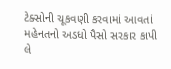ટેક્સોની ચૂકવણી કરવામાં આવતાં મહેનતનો અડધો પૈસો સરકાર કાપી લે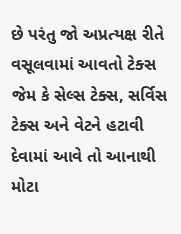છે પરંતુ જો અપ્રત્યક્ષ રીતે વસૂલવામાં આવતો ટેક્સ જેમ કે સેલ્સ ટેક્સ, સર્વિસ ટેક્સ અને વેટને હટાવી દેવામાં આવે તો આનાથી મોટા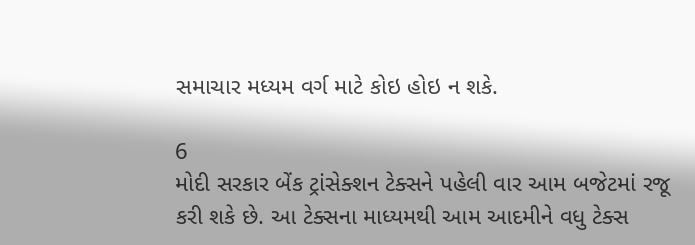સમાચાર મધ્યમ વર્ગ માટે કોઇ હોઇ ન શકે.

6
મોદી સરકાર બેંક ટ્રાંસેક્શન ટેક્સને પહેલી વાર આમ બજેટમાં રજૂ કરી શકે છે. આ ટેક્સના માધ્યમથી આમ આદમીને વધુ ટેક્સ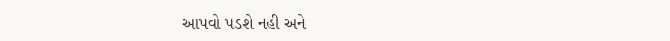આપવો પડશે નહી અને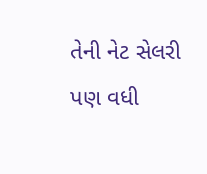તેની નેટ સેલરી પણ વધી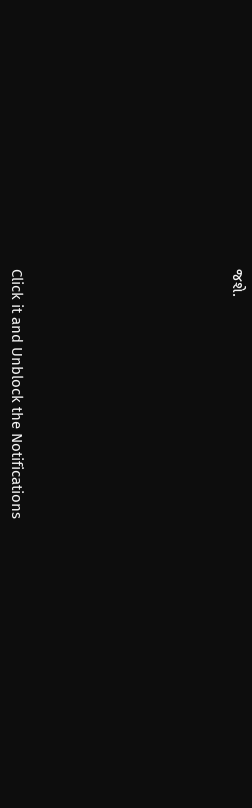જશે.












Click it and Unblock the Notifications